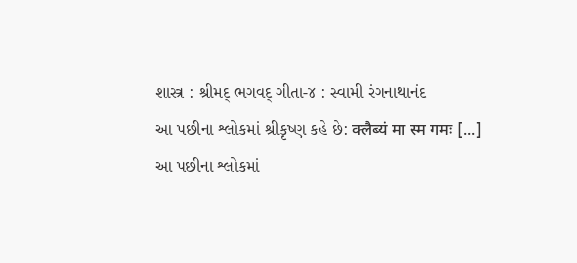શાસ્ત્ર : શ્રીમદ્ ભગવદ્ ગીતા-૪ : સ્વામી રંગનાથાનંદ
આ પછીના શ્લોકમાં શ્રીકૃષ્ણ કહે છે: क्लैब्यं मा स्म गमः [...]
આ પછીના શ્લોકમાં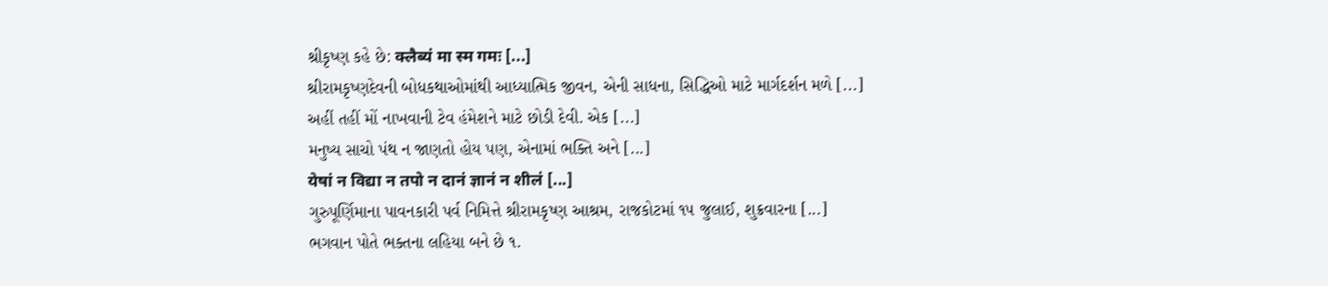શ્રીકૃષ્ણ કહે છે: क्लैब्यं मा स्म गमः [...]
શ્રીરામકૃષ્ણદેવની બોધકથાઓમાંથી આધ્યાત્મિક જીવન, એની સાધના, સિદ્ધિઓ માટે માર્ગદર્શન મળે [...]
અહીં તહીં મોં નાખવાની ટેવ હંમેશને માટે છોડી દેવી. એક [...]
મનુષ્ય સાચો પંથ ન જાણતો હોય પણ, એનામાં ભક્તિ અને [...]
येषां न विद्या न तपो न दानं ज्ञानं न शीलं [...]
ગુરુપૂર્ણિમાના પાવનકારી પર્વ નિમિત્તે શ્રીરામકૃષ્ણ આશ્રમ, રાજકોટમાં ૧૫ જુલાઈ, શુક્રવારના [...]
ભગવાન પોતે ભક્તના લહિયા બને છે ૧.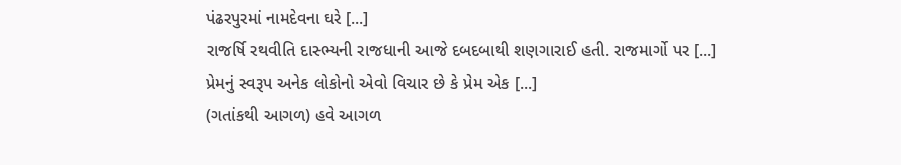પંઢરપુરમાં નામદેવના ઘરે [...]
રાજર્ષિ રથવીતિ દાસ્ભ્યની રાજધાની આજે દબદબાથી શણગારાઈ હતી. રાજમાર્ગો પર [...]
પ્રેમનું સ્વરૂપ અનેક લોકોનો એવો વિચાર છે કે પ્રેમ એક [...]
(ગતાંકથી આગળ) હવે આગળ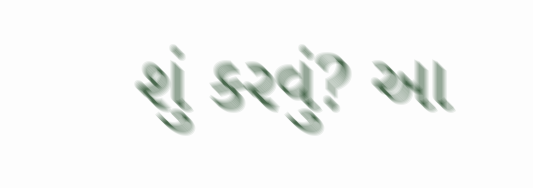શું કરવું? આ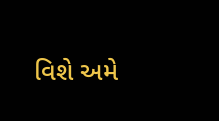વિશે અમે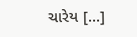ચારેય [...]